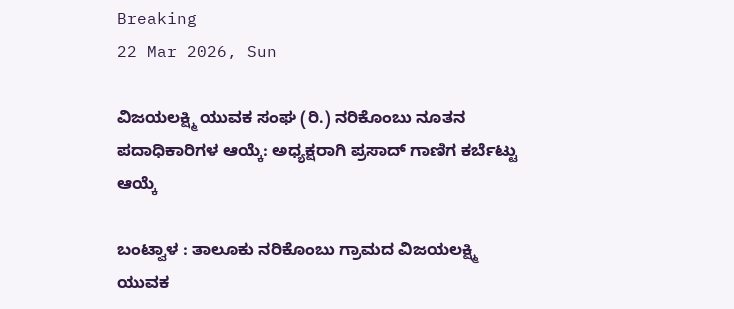Breaking
22 Mar 2026, Sun

ವಿಜಯಲಕ್ಷ್ಮಿ ಯುವಕ ಸಂಘ (ರಿ.) ನರಿಕೊಂಬು ನೂತನ ಪದಾಧಿಕಾರಿಗಳ ಆಯ್ಕೆ: ಅಧ್ಯಕ್ಷರಾಗಿ ಪ್ರಸಾದ್ ಗಾಣಿಗ ಕರ್ಬೆಟ್ಟು ಆಯ್ಕೆ

ಬಂಟ್ವಾಳ : ತಾಲೂಕು ನರಿಕೊಂಬು ಗ್ರಾಮದ ವಿಜಯಲಕ್ಷ್ಮಿ ಯುವಕ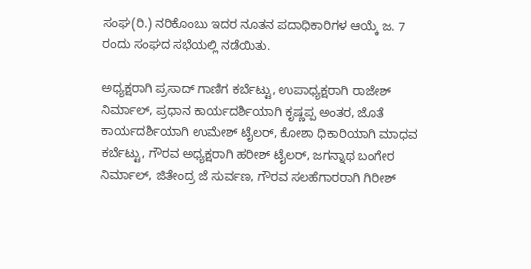ಸಂಘ(ರಿ.) ನರಿಕೊಂಬು ಇದರ ನೂತನ ಪದಾಧಿಕಾರಿಗಳ ಆಯ್ಕೆ ಜ. 7 ರಂದು ಸಂಘದ ಸಭೆಯಲ್ಲಿ ನಡೆಯಿತು.

ಅಧ್ಯಕ್ಷರಾಗಿ ಪ್ರಸಾದ್ ಗಾಣಿಗ ಕರ್ಬೆಟ್ಟು, ಉಪಾಧ್ಯಕ್ಷರಾಗಿ ರಾಜೇಶ್ ನಿರ್ಮಾಲ್, ಪ್ರಧಾನ ಕಾರ್ಯದರ್ಶಿಯಾಗಿ ಕೃಷ್ಣಪ್ಪ ಅಂತರ, ಜೊತೆ ಕಾರ್ಯದರ್ಶಿಯಾಗಿ ಉಮೇಶ್ ಟೈಲರ್, ಕೋಶಾ ಧಿಕಾರಿಯಾಗಿ ಮಾಧವ ಕರ್ಬೆಟ್ಟು, ಗೌರವ ಅಧ್ಯಕ್ಷರಾಗಿ ಹರೀಶ್ ಟೈಲರ್, ಜಗನ್ನಾಥ ಬಂಗೇರ ನಿರ್ಮಾಲ್, ಜಿತೇಂದ್ರ ಜೆ ಸುರ್ವಣ, ಗೌರವ ಸಲಹೆಗಾರರಾಗಿ ಗಿರೀಶ್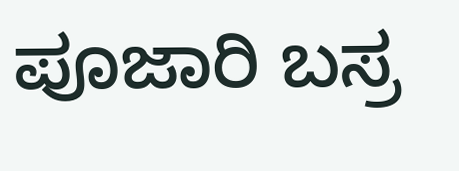ಪೂಜಾರಿ ಬಸ್ರ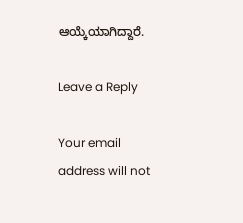ಆಯ್ಕೆಯಾಗಿದ್ದಾರೆ.

Leave a Reply

Your email address will not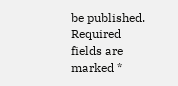be published. Required fields are marked *